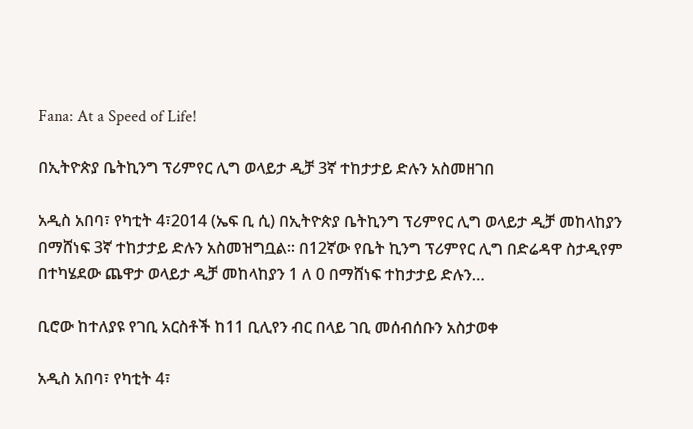Fana: At a Speed of Life!

በኢትዮጵያ ቤትኪንግ ፕሪምየር ሊግ ወላይታ ዲቻ 3ኛ ተከታታይ ድሉን አስመዘገበ

አዲስ አበባ፣ የካቲት 4፣2014 (ኤፍ ቢ ሲ) በኢትዮጵያ ቤትኪንግ ፕሪምየር ሊግ ወላይታ ዲቻ መከላከያን በማሸነፍ 3ኛ ተከታታይ ድሉን አስመዝግቧል፡፡ በ12ኛው የቤት ኪንግ ፕሪምየር ሊግ በድሬዳዋ ስታዲየም በተካሄደው ጨዋታ ወላይታ ዲቻ መከላከያን 1 ለ 0 በማሸነፍ ተከታታይ ድሉን…

ቢሮው ከተለያዩ የገቢ አርስቶች ከ11 ቢሊየን ብር በላይ ገቢ መሰብሰቡን አስታወቀ

አዲስ አበባ፣ የካቲት 4፣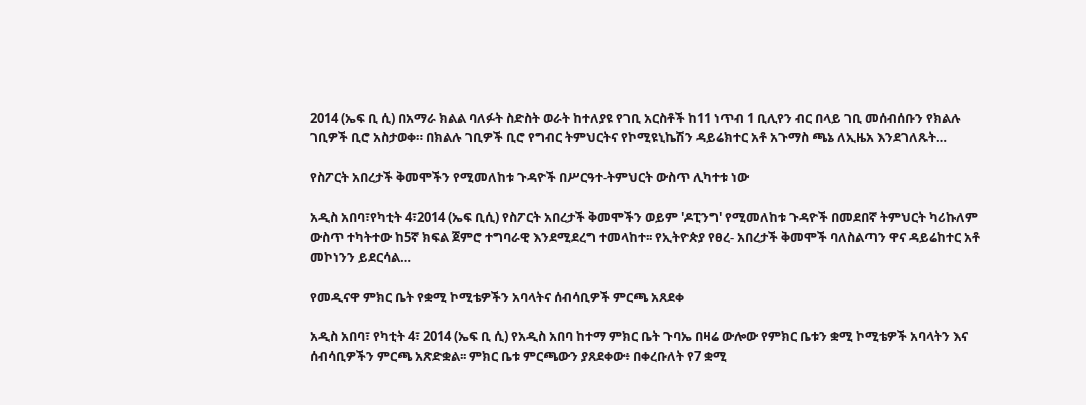2014 (ኤፍ ቢ ሲ) በአማራ ክልል ባለፉት ስድስት ወራት ከተለያዩ የገቢ አርስቶች ከ11 ነጥብ 1 ቢሊየን ብር በላይ ገቢ መሰብሰቡን የክልሉ ገቢዎች ቢሮ አስታወቀ። በክልሉ ገቢዎች ቢሮ የግብር ትምህርትና የኮሚዩኒኬሽን ዳይሬክተር አቶ አጉማስ ጫኔ ለኢዜአ እንደገለጹት…

የስፖርት አበረታች ቅመሞችን የሚመለከቱ ጉዳዮች በሥርዓተ-ትምህርት ውስጥ ሊካተቱ ነው

አዲስ አበባ፣የካቲት 4፣2014 (ኤፍ ቢሲ) የስፖርት አበረታች ቅመሞችን ወይም 'ዶፒንግ' የሚመለከቱ ጉዳዮች በመደበኛ ትምህርት ካሪኩለም ውስጥ ተካትተው ከ5ኛ ክፍል ጀምሮ ተግባራዊ እንደሚደረግ ተመላከተ፡፡ የኢትዮጵያ የፀረ- አበረታች ቅመሞች ባለስልጣን ዋና ዳይሬከተር አቶ መኮነንን ይደርሳል…

የመዲናዋ ምክር ቤት የቋሚ ኮሚቴዎችን አባላትና ሰብሳቢዎች ምርጫ አጸደቀ

አዲስ አበባ፣ የካቲት 4፣ 2014 (ኤፍ ቢ ሲ) የአዲስ አበባ ከተማ ምክር ቤት ጉባኤ በዛሬ ውሎው የምክር ቤቱን ቋሚ ኮሚቴዎች አባላትን እና ሰብሳቢዎችን ምርጫ አጽድቋል፡፡ ምክር ቤቱ ምርጫውን ያጸደቀው፥ በቀረቡለት የ7 ቋሚ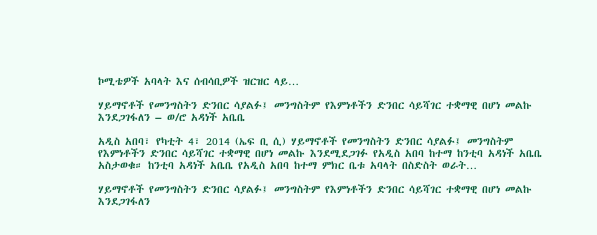ኮሚቴዎች አባላት እና ሰብሳቢዎች ዝርዝር ላይ…

ሃይማኖቶች የመንግስትን ድንበር ሳያልፉ፤ መንግስትም የእምነቶችን ድንበር ሳይሻገር ተቋማዊ በሆነ መልኩ እንደጋገፋለን – ወ/ሮ አዳነች አቤቤ

አዲስ አበባ፣ የካቲት 4፣ 2014 (ኤፍ ቢ ሲ) ሃይማኖቶች የመንግስትን ድንበር ሳያልፉ፤ መንግስትም የእምነቶችን ድንበር ሳይሻገር ተቋማዊ በሆነ መልኩ እንደሚደጋገፉ የአዲስ አበባ ከተማ ከንቲባ አዳነች አቤቤ አስታወቁ። ከንቲባ አዳነች አቤቤ የአዲስ አበባ ከተማ ምክር ቤቱ አባላት በስድስት ወራት…

ሃይማኖቶች የመንግስትን ድንበር ሳያልፉ፤ መንግስትም የእምነቶችን ድንበር ሳይሻገር ተቋማዊ በሆነ መልኩ እንደጋገፋለን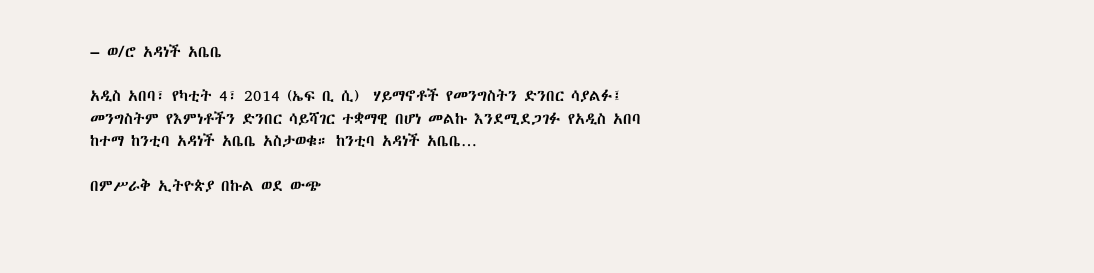– ወ/ሮ አዳነች አቤቤ

አዲስ አበባ፣ የካቲት 4፣ 2014 (ኤፍ ቢ ሲ)  ሃይማኖቶች የመንግስትን ድንበር ሳያልፉ፤ መንግስትም የእምነቶችን ድንበር ሳይሻገር ተቋማዊ በሆነ መልኩ እንደሚደጋገፉ የአዲስ አበባ ከተማ ከንቲባ አዳነች አቤቤ አስታወቁ። ከንቲባ አዳነች አቤቤ…

በምሥራቅ ኢትዮጵያ በኩል ወደ ውጭ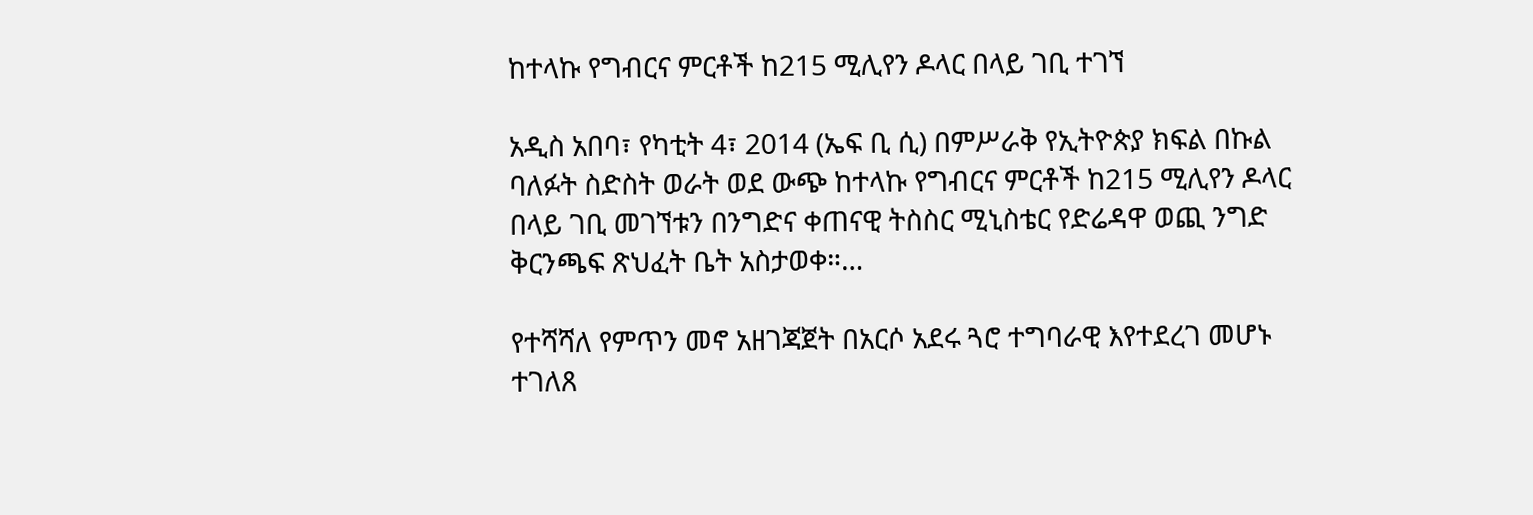ከተላኩ የግብርና ምርቶች ከ215 ሚሊየን ዶላር በላይ ገቢ ተገኘ

አዲስ አበባ፣ የካቲት 4፣ 2014 (ኤፍ ቢ ሲ) በምሥራቅ የኢትዮጵያ ክፍል በኩል ባለፉት ስድስት ወራት ወደ ውጭ ከተላኩ የግብርና ምርቶች ከ215 ሚሊየን ዶላር በላይ ገቢ መገኘቱን በንግድና ቀጠናዊ ትስስር ሚኒስቴር የድሬዳዋ ወጪ ንግድ ቅርንጫፍ ጽህፈት ቤት አስታወቀ።…

የተሻሻለ የምጥን መኖ አዘገጃጀት በአርሶ አደሩ ጓሮ ተግባራዊ እየተደረገ መሆኑ ተገለጸ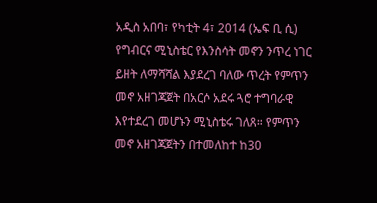አዲስ አበባ፣ የካቲት 4፣ 2014 (ኤፍ ቢ ሲ) የግብርና ሚኒስቴር የእንስሳት መኖን ንጥረ ነገር ይዘት ለማሻሻል እያደረገ ባለው ጥረት የምጥን መኖ አዘገጃጀት በአርሶ አደሩ ጓሮ ተግባራዊ እየተደረገ መሆኑን ሚኒስቴሩ ገለጸ። የምጥን መኖ አዘገጃጀትን በተመለከተ ከ30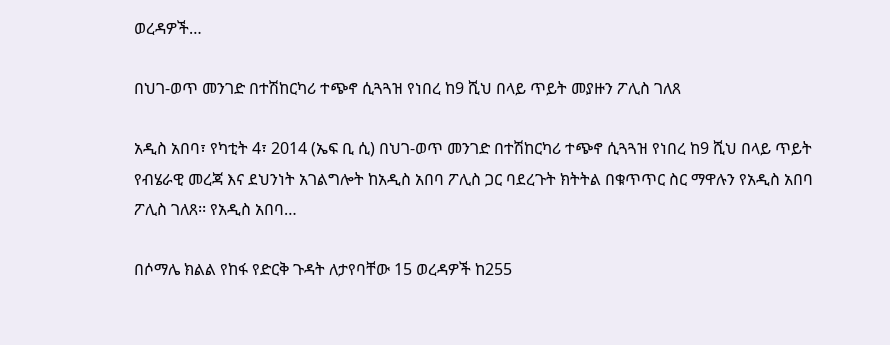ወረዳዎች…

በህገ-ወጥ መንገድ በተሽከርካሪ ተጭኖ ሲጓጓዝ የነበረ ከ9 ሺህ በላይ ጥይት መያዙን ፖሊስ ገለጸ

አዲስ አበባ፣ የካቲት 4፣ 2014 (ኤፍ ቢ ሲ) በህገ-ወጥ መንገድ በተሽከርካሪ ተጭኖ ሲጓጓዝ የነበረ ከ9 ሺህ በላይ ጥይት የብሄራዊ መረጃ እና ደህንነት አገልግሎት ከአዲስ አበባ ፖሊስ ጋር ባደረጉት ክትትል በቁጥጥር ስር ማዋሉን የአዲስ አበባ ፖሊስ ገለጸ፡፡ የአዲስ አበባ…

በሶማሌ ክልል የከፋ የድርቅ ጉዳት ለታየባቸው 15 ወረዳዎች ከ255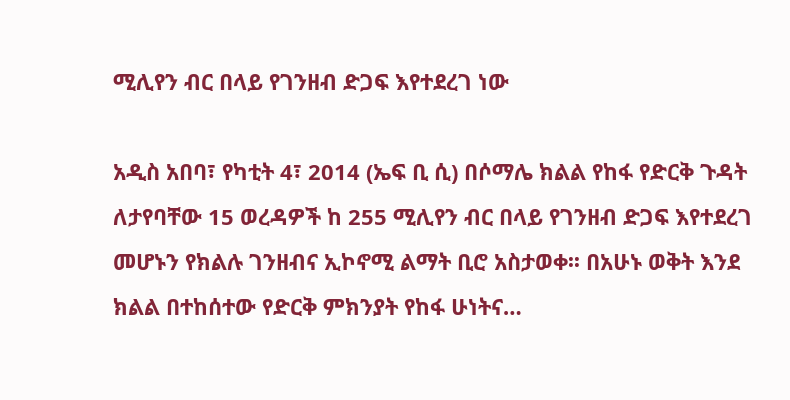ሚሊየን ብር በላይ የገንዘብ ድጋፍ እየተደረገ ነው

አዲስ አበባ፣ የካቲት 4፣ 2014 (ኤፍ ቢ ሲ) በሶማሌ ክልል የከፋ የድርቅ ጉዳት ለታየባቸው 15 ወረዳዎች ከ 255 ሚሊየን ብር በላይ የገንዘብ ድጋፍ እየተደረገ መሆኑን የክልሉ ገንዘብና ኢኮኖሚ ልማት ቢሮ አስታወቀ፡፡ በአሁኑ ወቅት እንደ ክልል በተከሰተው የድርቅ ምክንያት የከፋ ሁነትና…